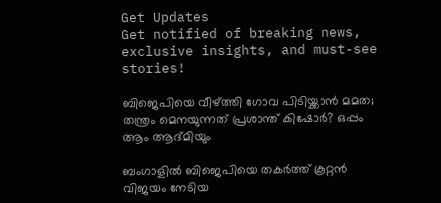Get Updates
Get notified of breaking news, exclusive insights, and must-see stories!

ബിജെപിയെ വീഴ്ത്തി ഗോവ പിടിയ്ക്കാൻ മമത; തന്ത്രം മെനയുന്നത് പ്രശാന്ത് കിഷോർ? ഒപ്പം ആം ആദ്മിയും

ബംഗാളിൽ ബിജെപിയെ തകർത്ത് കൂറ്റൻ വിജയം നേടിയ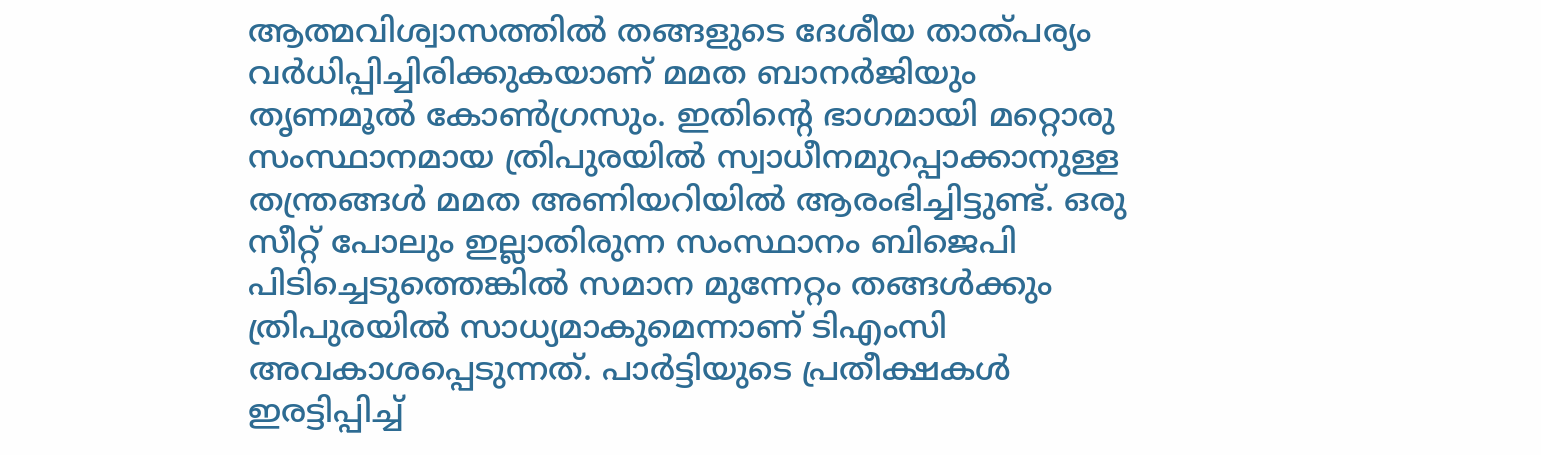ആത്മവിശ്വാസത്തിൽ തങ്ങളുടെ ദേശീയ താത്പര്യം വർധിപ്പിച്ചിരിക്കുകയാണ് മമത ബാനർജിയും തൃണമൂൽ കോൺഗ്രസും. ഇതിന്റെ ഭാഗമായി മറ്റൊരു സംസ്ഥാനമായ ത്രിപുരയിൽ സ്വാധീനമുറപ്പാക്കാനുള്ള തന്ത്രങ്ങൾ മമത അണിയറിയിൽ ആരംഭിച്ചിട്ടുണ്ട്. ഒരു സീറ്റ് പോലും ഇല്ലാതിരുന്ന സംസ്ഥാനം ബിജെപി പിടിച്ചെടുത്തെങ്കിൽ സമാന മുന്നേറ്റം തങ്ങൾക്കും ത്രിപുരയിൽ സാധ്യമാകുമെന്നാണ് ടിഎംസി അവകാശപ്പെടുന്നത്. പാർട്ടിയുടെ പ്രതീക്ഷകൾ ഇരട്ടിപ്പിച്ച്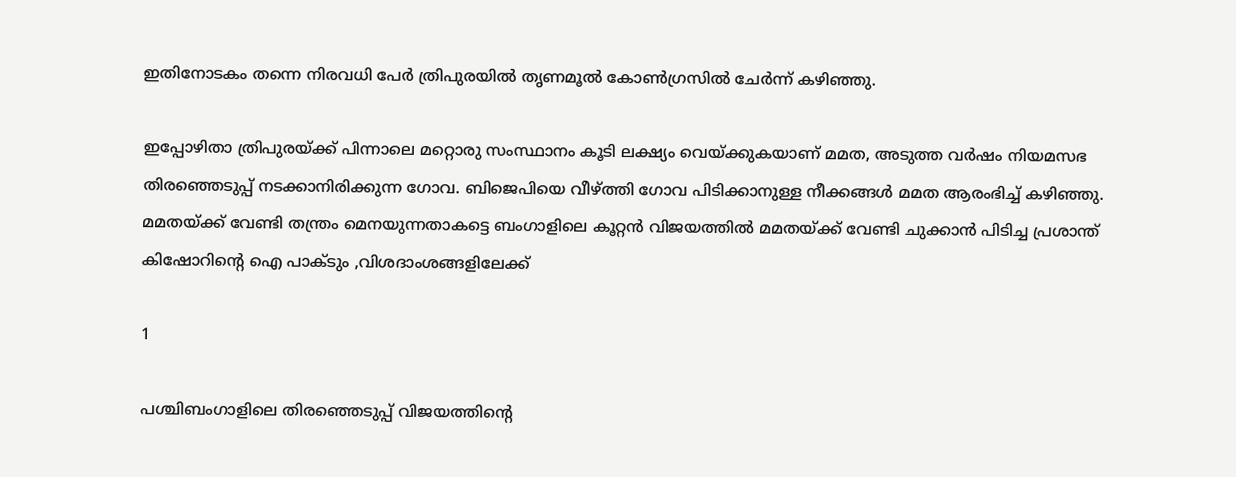ഇതിനോടകം തന്നെ നിരവധി പേർ ത്രിപുരയിൽ തൃണമൂൽ കോൺഗ്രസിൽ ചേർന്ന് കഴിഞ്ഞു.

ഇപ്പോഴിതാ ത്രിപുരയ്ക്ക് പിന്നാലെ മറ്റൊരു സംസ്ഥാനം കൂടി ലക്ഷ്യം വെയ്ക്കുകയാണ് മമത, അടുത്ത വർഷം നിയമസഭ തിരഞ്ഞെടുപ്പ് നടക്കാനിരിക്കുന്ന ഗോവ. ബിജെപിയെ വീഴ്ത്തി ഗോവ പിടിക്കാനുള്ള നീക്കങ്ങൾ മമത ആരംഭിച്ച് കഴിഞ്ഞു. മമതയ്ക്ക് വേണ്ടി തന്ത്രം മെനയുന്നതാകട്ടെ ബംഗാളിലെ കൂറ്റൻ വിജയത്തിൽ മമതയ്ക്ക് വേണ്ടി ചുക്കാൻ പിടിച്ച പ്രശാന്ത് കിഷോറിന്റെ ഐ പാക്ടും ,വിശദാംശങ്ങളിലേക്ക്

1

പശ്ചിബംഗാളിലെ തിരഞ്ഞെടുപ്പ് വിജയത്തിന്റെ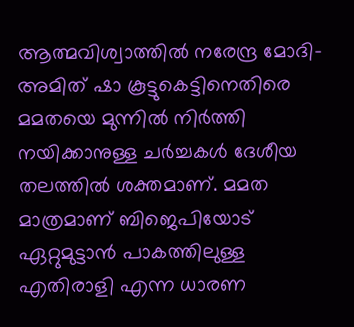ആത്മവിശ്വാത്തിൽ നരേന്ദ്ര മോദി-അമിത് ഷാ കൂട്ടുകെട്ടിനെതിരെ മമതയെ മുന്നിൽ നിർത്തി നയിക്കാനുള്ള ചർച്ചകൾ ദേശീയ തലത്തിൽ ശക്തമാണ്. മമത മാത്രമാണ് ബിജെപിയോട് ഏറ്റുമുട്ടാൻ പാകത്തിലുള്ള എതിരാളി എന്ന ധാരണ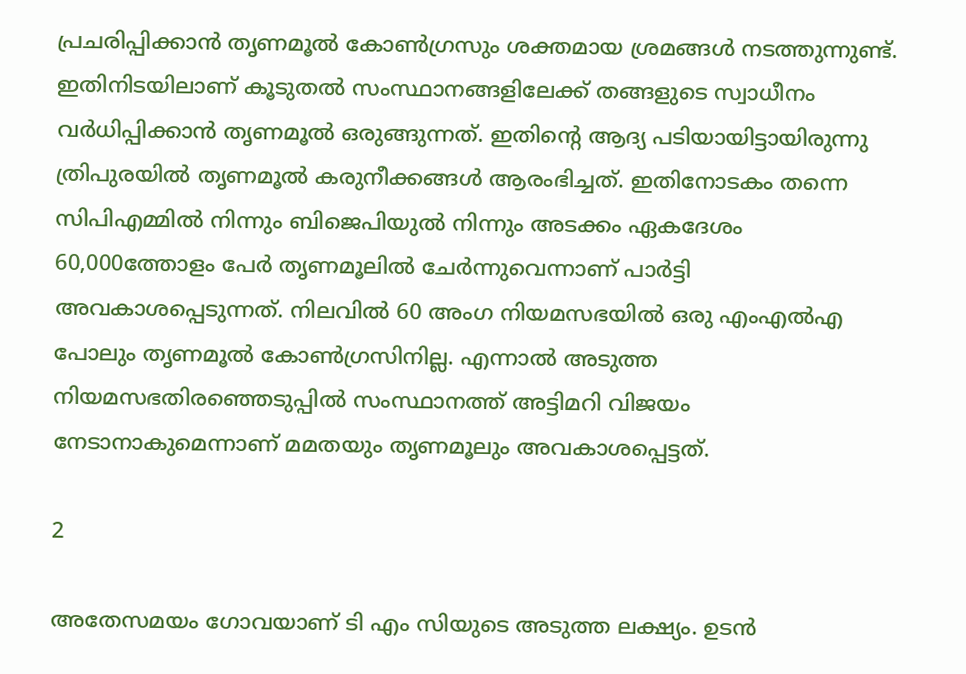പ്രചരിപ്പിക്കാൻ തൃണമൂൽ കോൺഗ്രസും ശക്തമായ ശ്രമങ്ങൾ നടത്തുന്നുണ്ട്.
ഇതിനിടയിലാണ് കൂടുതൽ സംസ്ഥാനങ്ങളിലേക്ക് തങ്ങളുടെ സ്വാധീനം വർധിപ്പിക്കാൻ തൃണമൂൽ ഒരുങ്ങുന്നത്. ഇതിന്റെ ആദ്യ പടിയായിട്ടായിരുന്നു ത്രിപുരയിൽ തൃണമൂൽ കരുനീക്കങ്ങൾ ആരംഭിച്ചത്. ഇതിനോടകം തന്നെ സിപിഎമ്മിൽ നിന്നും ബിജെപിയുൽ നിന്നും അടക്കം ഏകദേശം 60,000ത്തോളം പേർ തൃണമൂലിൽ ചേർന്നുവെന്നാണ് പാർട്ടി അവകാശപ്പെടുന്നത്. നിലവിൽ 60 അംഗ നിയമസഭയിൽ ഒരു എംഎൽഎ പോലും തൃണമൂൽ കോൺഗ്രസിനില്ല. എന്നാൽ അടുത്ത നിയമസഭതിരഞ്ഞെടുപ്പിൽ സംസ്ഥാനത്ത് അട്ടിമറി വിജയം നേടാനാകുമെന്നാണ് മമതയും തൃണമൂലും അവകാശപ്പെട്ടത്.

2

അതേസമയം ഗോവയാണ് ടി എം സിയുടെ അടുത്ത ലക്ഷ്യം. ഉടൻ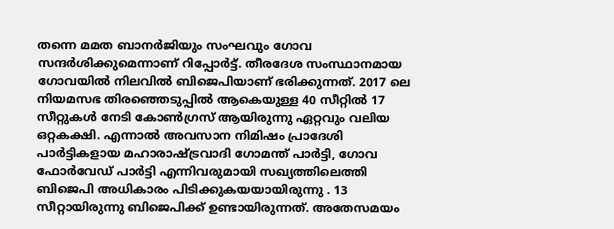തന്നെ മമത ബാനർജിയും സംഘവും ഗോവ സന്ദർശിക്കുമെന്നാണ് റിപ്പോർട്ട്. തീരദേശ സംസ്ഥാനമായ ഗോവയിൽ നിലവിൽ ബിജെപിയാണ് ഭരിക്കുന്നത്. 2017 ലെ നിയമസഭ തിരഞ്ഞെടുപ്പിൽ ആകെയുള്ള 40 സീറ്റിൽ 17 സീറ്റുകൾ നേടി കോൺഗ്രസ് ആയിരുന്നു ഏറ്റവും വലിയ ഒറ്റകക്ഷി. എന്നാൽ അവസാന നിമിഷം പ്രാദേശി പാർട്ടികളായ മഹാരാഷ്ട്രവാദി ഗോമന്ത് പാർട്ടി, ഗോവ ഫോർവേഡ് പാർട്ടി എന്നിവരുമായി സഖ്യത്തിലെത്തി ബിജെപി അധികാരം പിടിക്കുകയയായിരുന്നു . 13 സീറ്റായിരുന്നു ബിജെപിക്ക് ഉണ്ടായിരുന്നത്. അതേസമയം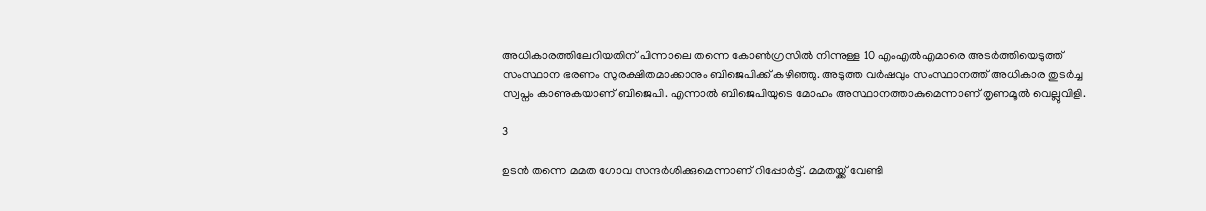അധികാരത്തിലേറിയതിന് പിന്നാലെ തന്നെ കോൺഗ്രസിൽ നിന്നുള്ള 10 എംഎൽഎമാരെ അടർത്തിയെടുത്ത് സംസ്ഥാന ഭരണം സുരക്ഷിതമാക്കാനും ബിജെപിക്ക് കഴിഞ്ഞു. അടുത്ത വർഷവും സംസ്ഥാനത്ത് അധികാര തുടർച്ച സ്വപ്നം കാണുകയാണ് ബിജെപി. എന്നാൽ ബിജെപിയുടെ മോഹം അസ്ഥാനത്താകുമെന്നാണ് തൃണമൂൽ വെല്ലുവിളി.

3

ഉടൻ തന്നെ മമത ഗോവ സന്ദർശിക്കുമെന്നാണ് റിപ്പോർട്ട്. മമതയ്ക്ക് വേണ്ടി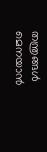തന്ത്രങ്ങൾ മെനയാൻ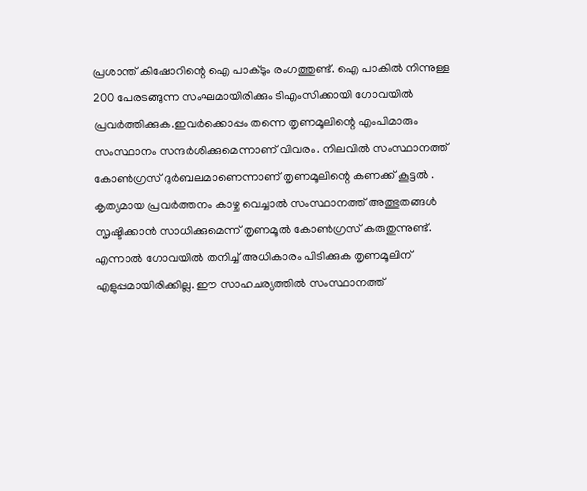പ്രശാന്ത് കിഷോറിന്റെ ഐ പാക്ടും രംഗത്തുണ്ട്. ഐ പാകിൽ നിന്നുള്ള 200 പേരടങ്ങുന്ന സംഘമായിരിക്കും ടിഎംസിക്കായി ഗോവയിൽ പ്രവർത്തിക്കുക.ഇവർക്കൊപ്പം തന്നെ തൃണമൂലിന്റെ എംപിമാരും സംസ്ഥാനം സന്ദർശിക്കുമെന്നാണ് വിവരം. നിലവിൽ സംസ്ഥാനത്ത് കോൺഗ്രസ് ദുർബലമാണെന്നാണ് തൃണമൂലിന്റെ കണക്ക് കൂട്ടൽ . കൃത്യമായ പ്രവർത്തനം കാഴ്ച വെച്ചാൽ സംസ്ഥാനത്ത് അത്ഭുതങ്ങൾ സൃഷ്ടിക്കാൻ സാധിക്കുമെന്ന് തൃണമൂൽ കോൺഗ്രസ് കരുതുന്നുണ്ട്. എന്നാൽ ഗോവയിൽ തനിച്ച് അധികാരം പിടിക്കുക തൃണമൂലിന് എളുപ്പമായിരിക്കില്ല. ഈ സാഹചര്യത്തിൽ സംസ്ഥാനത്ത്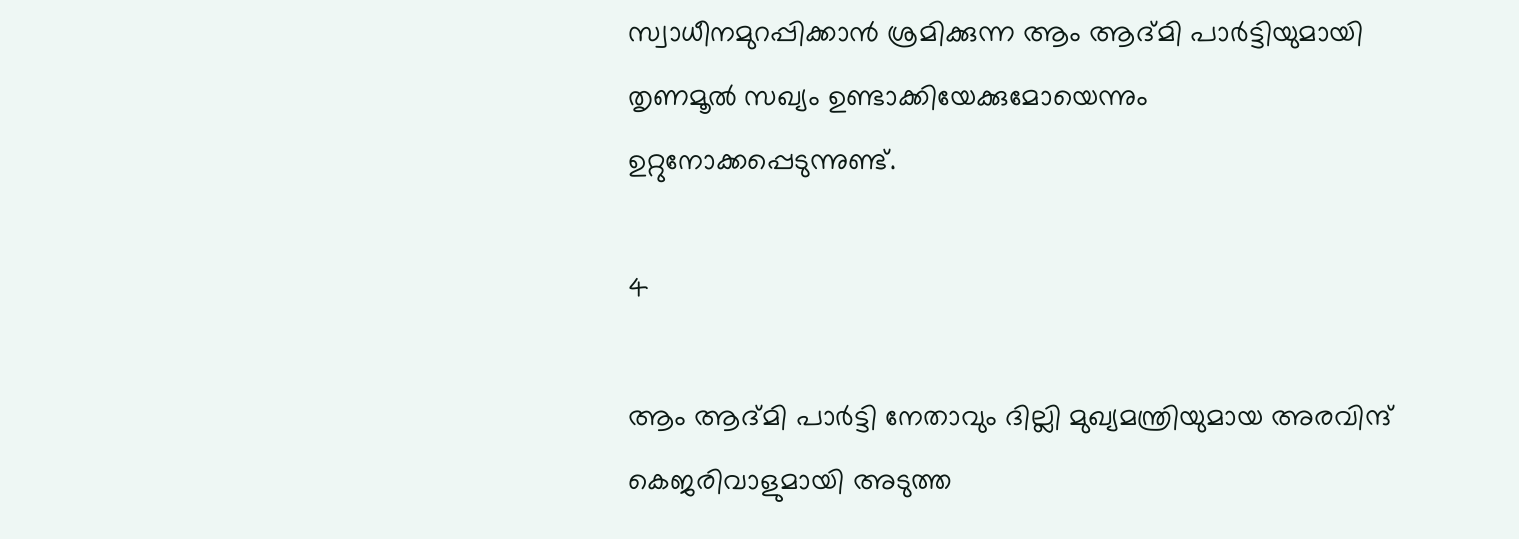സ്വാധീനമുറപ്പിക്കാൻ ശ്രമിക്കുന്ന ആം ആദ്മി പാർട്ടിയുമായി തൃണമൂൽ സഖ്യം ഉണ്ടാക്കിയേക്കുമോയെന്നും ഉറ്റുനോക്കപ്പെടുന്നുണ്ട്.

4

ആം ആദ്മി പാർട്ടി നേതാവും ദില്ലി മുഖ്യമന്ത്രിയുമായ അരവിന്ദ് കെജരിവാളുമായി അടുത്ത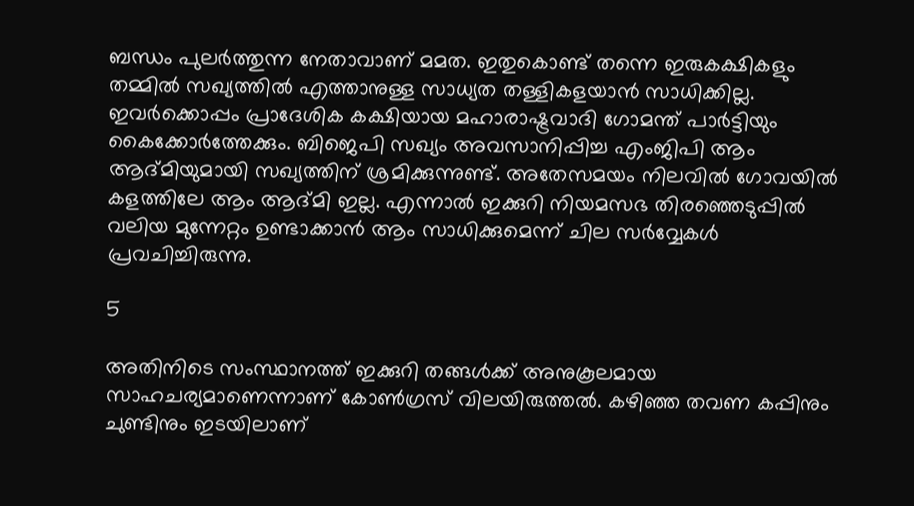ബന്ധം പുലർത്തുന്ന നേതാവാണ് മമത. ഇതുകൊണ്ട് തന്നെ ഇരുകക്ഷികളും തമ്മിൽ സഖ്യത്തിൽ എത്താനുള്ള സാധ്യത തള്ളികളയാൻ സാധിക്കില്ല. ഇവർക്കൊപ്പം പ്രാദേശിക കക്ഷിയായ മഹാരാഷ്ട്രവാദി ഗോമന്ത് പാർട്ടിയും കൈക്കോർത്തേക്കും. ബിജെപി സഖ്യം അവസാനിപ്പിച്ച എംജിപി ആം ആദ്മിയുമായി സഖ്യത്തിന് ശ്രമിക്കുന്നുണ്ട്. അതേസമയം നിലവിൽ ഗോവയിൽ കളത്തിലേ ആം ആദ്മി ഇല്ല. എന്നാൽ ഇക്കുറി നിയമസഭ തിരഞ്ഞെടുപ്പിൽ വലിയ മുന്നേറ്റം ഉണ്ടാക്കാൻ ആം സാധിക്കുമെന്ന് ചില സർവ്വേകൾ പ്രവചിച്ചിരുന്നു.

5

അതിനിടെ സംസ്ഥാനത്ത് ഇക്കുറി തങ്ങൾക്ക് അനുകൂലമായ സാഹചര്യമാണെന്നാണ് കോൺഗ്രസ് വിലയിരുത്തൽ. കഴിഞ്ഞ തവണ കപ്പിനും ചുണ്ടിനും ഇടയിലാണ്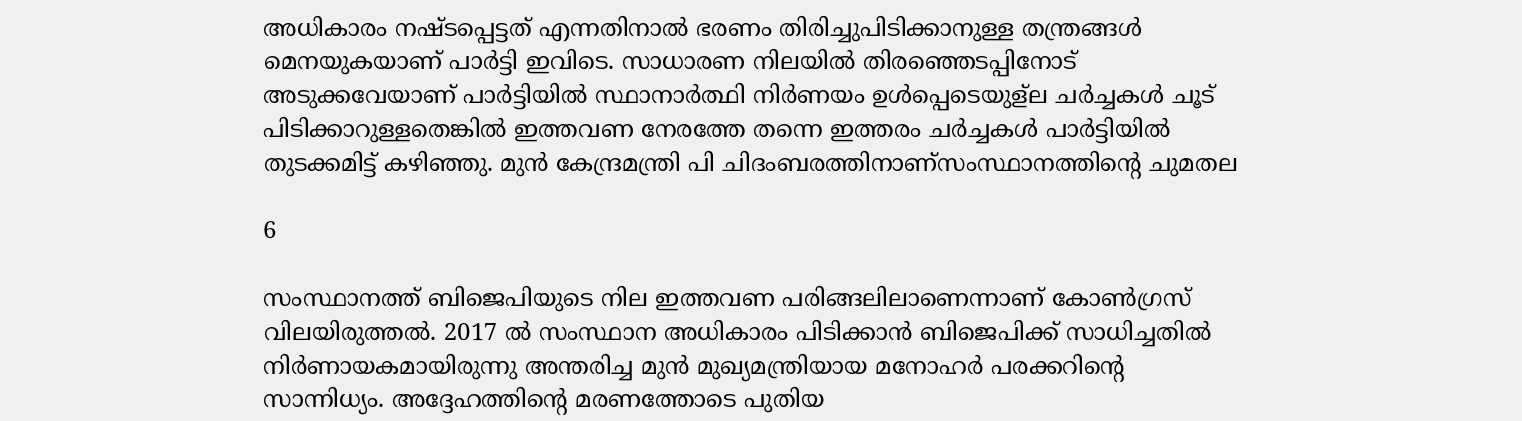അധികാരം നഷ്ടപ്പെട്ടത് എന്നതിനാൽ ഭരണം തിരിച്ചുപിടിക്കാനുള്ള തന്ത്രങ്ങൾ മെനയുകയാണ് പാർട്ടി ഇവിടെ. സാധാരണ നിലയിൽ തിരഞ്ഞെടപ്പിനോട് അടുക്കവേയാണ് പാർട്ടിയിൽ സ്ഥാനാർത്ഥി നിർണയം ഉൾപ്പെടെയുള്ല ചർച്ചകൾ ചൂട് പിടിക്കാറുള്ളതെങ്കിൽ ഇത്തവണ നേരത്തേ തന്നെ ഇത്തരം ചർച്ചകൾ പാർട്ടിയിൽ തുടക്കമിട്ട് കഴിഞ്ഞു. മുൻ കേന്ദ്രമന്ത്രി പി ചിദംബരത്തിനാണ്സംസ്ഥാനത്തിന്‍റെ ചുമതല

6

സംസ്ഥാനത്ത് ബിജെപിയുടെ നില ഇത്തവണ പരിങ്ങലിലാണെന്നാണ് കോൺഗ്രസ് വിലയിരുത്തൽ. 2017 ൽ സംസ്ഥാന അധികാരം പിടിക്കാൻ ബിജെപിക്ക് സാധിച്ചതിൽ നിർണായകമായിരുന്നു അന്തരിച്ച മുൻ മുഖ്യമന്ത്രിയായ മനോഹർ പരക്കറിന്റെ സാന്നിധ്യം. അദ്ദേഹത്തിന്റെ മരണത്തോടെ പുതിയ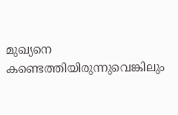മുഖ്യനെ കണ്ടെത്തിയിരുന്നുവെങ്കിലും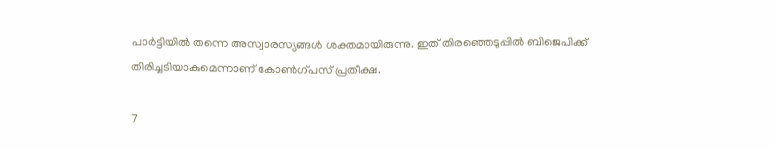പാർട്ടിയിൽ തന്നെ അസ്വാരസ്യങ്ങൾ ശക്തമായിരുന്നു. ഇത് തിരഞ്ഞെടുപ്പിൽ ബിജെപിക്ക് തിരിച്ചടിയാകുമെന്നാണ് കോൺഗ്പസ് പ്രതീക്ഷ.

7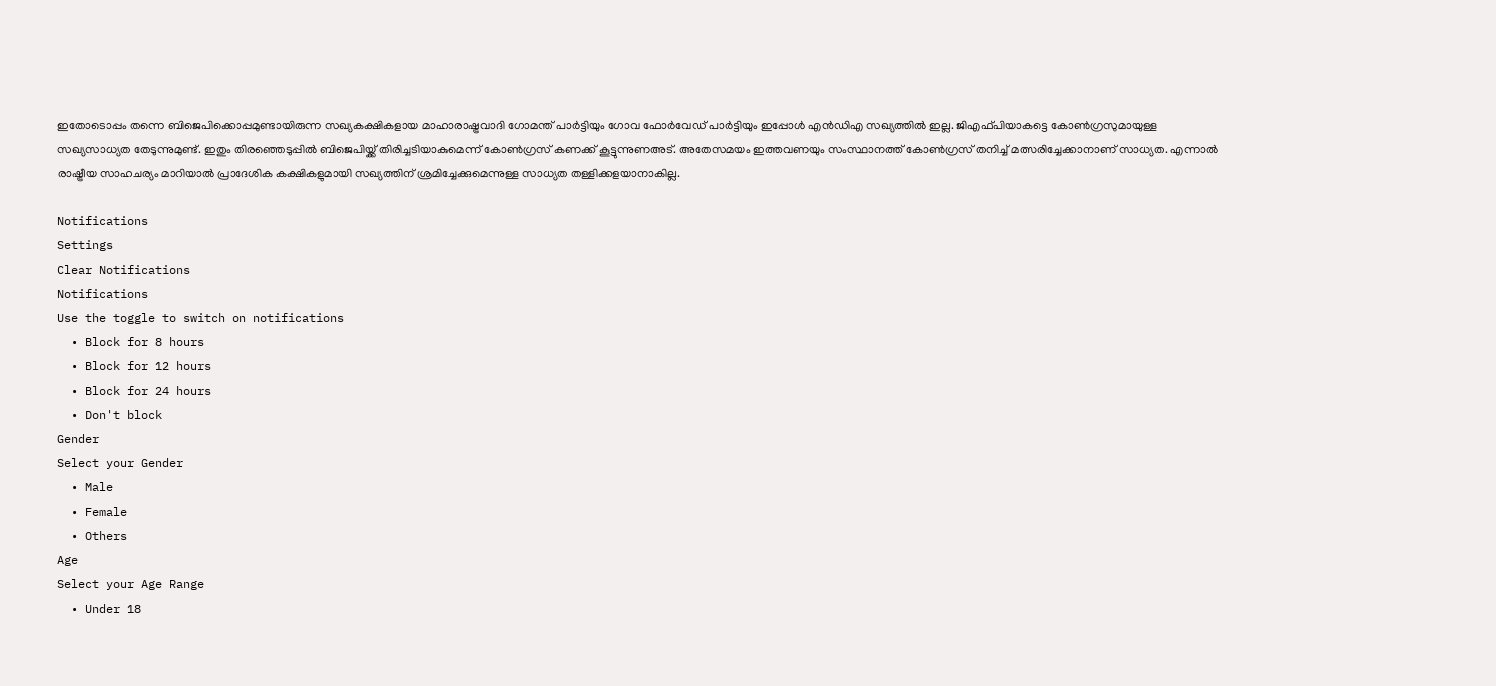ഇതോടൊപ്പം തന്നെ ബിജെപിക്കൊപ്പമുണ്ടായിരുന്ന സഖ്യകക്ഷികളായ മാഹാരാഷ്ട്രവാദി ഗോമന്ത് പാർട്ടിയും ഗോവ ഫോർവേഡ് പാർട്ടിയും ഇപ്പോൾ എൻഡിഎ സഖ്യത്തിൽ ഇല്ല. ജിഎഫ്പിയാകട്ടെ കോൺഗ്രസുമായുള്ള സഖ്യസാധ്യത തേടുന്നുമുണ്ട്. ഇതും തിരഞ്ഞെടുപ്പിൽ ബിജെപിയ്ക്ക് തിരിച്ചടിയാകുമെന്ന് കോൺഗ്രസ് കണക്ക് കൂട്ടുന്നുണഅട്. അതേസമയം ഇത്തവണയും സംസ്ഥാനത്ത് കോൺഗ്രസ് തനിച്ച് മത്സരിച്ചേക്കാനാണ് സാധ്യത. എന്നാൽ രാഷ്ട്രീയ സാഹചര്യം മാറിയാൽ പ്രാദേശിക കക്ഷികളുമായി സഖ്യത്തിന് ശ്രമിച്ചേക്കുമെന്നുള്ള സാധ്യത തള്ളിക്കളയാനാകില്ല.

Notifications
Settings
Clear Notifications
Notifications
Use the toggle to switch on notifications
  • Block for 8 hours
  • Block for 12 hours
  • Block for 24 hours
  • Don't block
Gender
Select your Gender
  • Male
  • Female
  • Others
Age
Select your Age Range
  • Under 18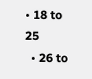• 18 to 25
  • 26 to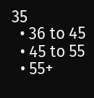35
  • 36 to 45
  • 45 to 55
  • 55+